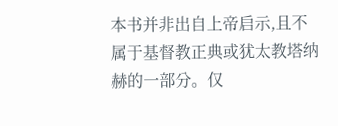本书并非出自上帝启示,且不属于基督教正典或犹太教塔纳赫的一部分。仅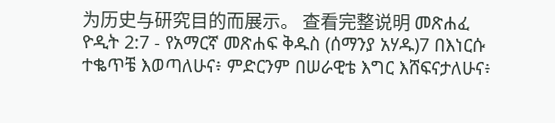为历史与研究目的而展示。 查看完整说明 መጽሐፈ ዮዲት 2:7 - የአማርኛ መጽሐፍ ቅዱስ (ሰማንያ አሃዱ)7 በእነርሱ ተቈጥቼ እወጣለሁና፥ ምድርንም በሠራዊቴ እግር እሸፍናታለሁና፥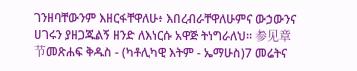ገንዘባቸውንም እዘርፋቸዋለሁ፥ እበረብራቸዋለሁምና ውኃውንና ሀገሩን ያዘጋጁልኝ ዘንድ ለእነርሱ አዋጅ ትነግራለህ። 参见章节መጽሐፍ ቅዱስ - (ካቶሊካዊ እትም - ኤማሁስ)7 መሬትና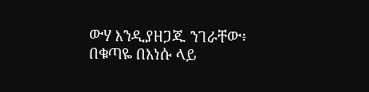ውሃ እንዲያዘጋጁ ንገራቸው፥ በቁጣዬ በእነሱ ላይ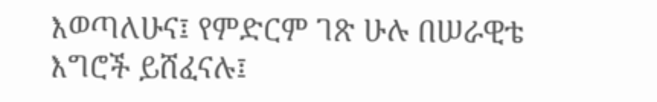እወጣለሁና፤ የምድርም ገጽ ሁሉ በሠራዊቴ እግሮች ይሸፈናሉ፤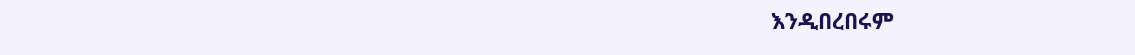እንዲበረበሩም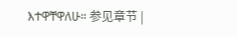እተዋቸዋለሁ። 参见章节 |